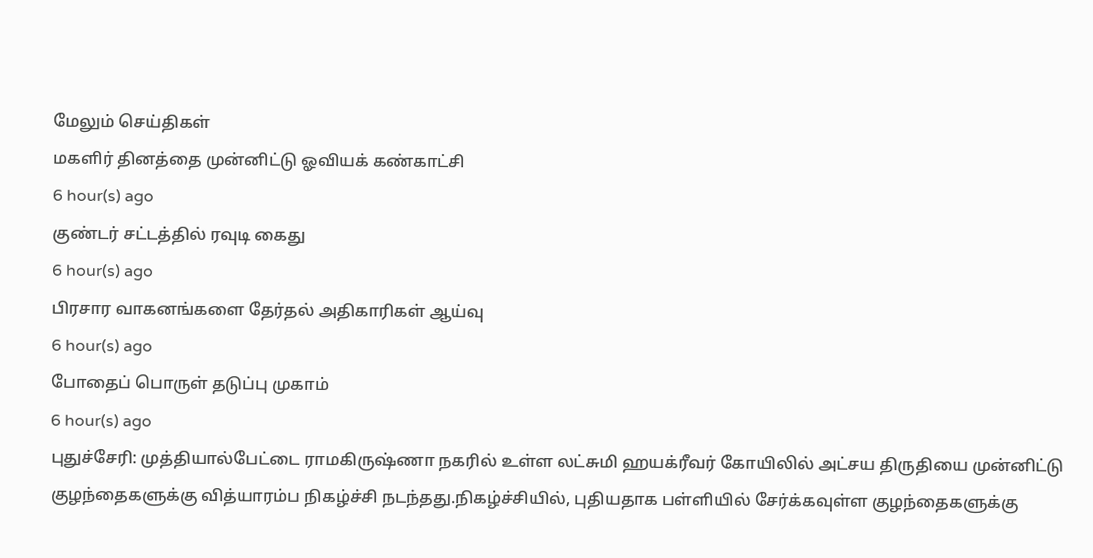மேலும் செய்திகள்
மகளிர் தினத்தை முன்னிட்டு ஓவியக் கண்காட்சி
6 hour(s) ago
குண்டர் சட்டத்தில் ரவுடி கைது
6 hour(s) ago
பிரசார வாகனங்களை தேர்தல் அதிகாரிகள் ஆய்வு
6 hour(s) ago
போதைப் பொருள் தடுப்பு முகாம்
6 hour(s) ago
புதுச்சேரி: முத்தியால்பேட்டை ராமகிருஷ்ணா நகரில் உள்ள லட்சுமி ஹயக்ரீவர் கோயிலில் அட்சய திருதியை முன்னிட்டு குழந்தைகளுக்கு வித்யாரம்ப நிகழ்ச்சி நடந்தது.நிகழ்ச்சியில், புதியதாக பள்ளியில் சேர்க்கவுள்ள குழந்தைகளுக்கு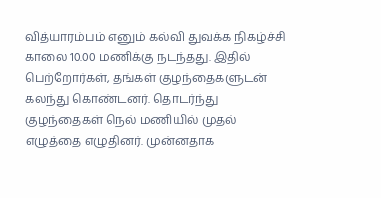வித்யாரம்பம் எனும் கல்வி துவக்க நிகழ்ச்சி காலை 10.00 மணிக்கு நடந்தது. இதில் பெற்றோர்கள், தங்கள் குழந்தைகளுடன் கலந்து கொண்டனர். தொடர்ந்து குழந்தைகள் நெல் மணியில் முதல் எழுத்தை எழுதினர். முன்னதாக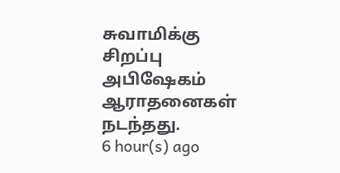சுவாமிக்கு சிறப்பு அபிஷேகம் ஆராதனைகள் நடந்தது.
6 hour(s) ago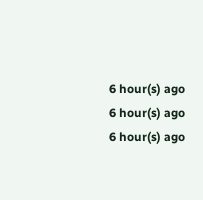6 hour(s) ago
6 hour(s) ago
6 hour(s) ago